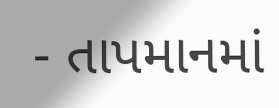- તાપમાનમાં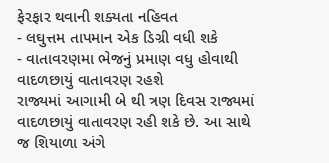ફેરફાર થવાની શક્યતા નહિવત
- લઘુત્તમ તાપમાન એક ડિગ્રી વધી શકે
- વાતાવરણમા ભેજનું પ્રમાણ વધુ હોવાથી વાદળછાયું વાતાવરણ રહશે
રાજ્યમાં આગામી બે થી ત્રણ દિવસ રાજ્યમાં વાદળછાયું વાતાવરણ રહી શકે છે. આ સાથે જ શિયાળા અંગે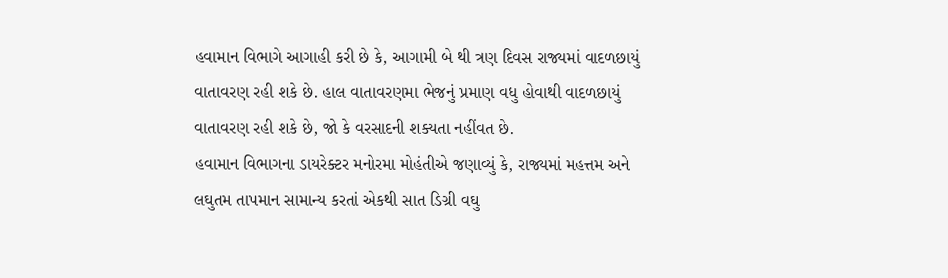હવામાન વિભાગે આગાહી કરી છે કે, આગામી બે થી ત્રણ દિવસ રાજ્યમાં વાદળછાયું વાતાવરણ રહી શકે છે. હાલ વાતાવરણમા ભેજનું પ્રમાણ વધુ હોવાથી વાદળછાયું વાતાવરણ રહી શકે છે, જો કે વરસાદની શક્યતા નહીંવત છે.
હવામાન વિભાગના ડાયરેક્ટર મનોરમા મોહંતીએ જણાવ્યું કે, રાજ્યમાં મહત્તમ અને લઘુતમ તાપમાન સામાન્ય કરતાં એકથી સાત ડિગ્રી વઘુ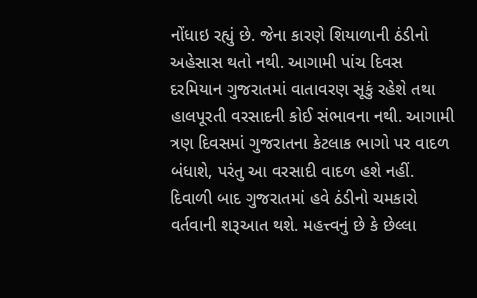નોંધાઇ રહ્યું છે. જેના કારણે શિયાળાની ઠંડીનો અહેસાસ થતો નથી. આગામી પાંચ દિવસ દરમિયાન ગુજરાતમાં વાતાવરણ સૂકું રહેશે તથા હાલપૂરતી વરસાદની કોઈ સંભાવના નથી. આગામી ત્રણ દિવસમાં ગુજરાતના કેટલાક ભાગો પર વાદળ બંધાશે, પરંતુ આ વરસાદી વાદળ હશે નહીં.
દિવાળી બાદ ગુજરાતમાં હવે ઠંડીનો ચમકારો વર્તવાની શરૂઆત થશે. મહત્ત્વનું છે કે છેલ્લા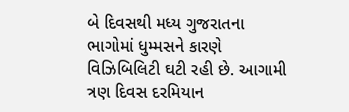બે દિવસથી મધ્ય ગુજરાતના ભાગોમાં ધુમ્મસને કારણે વિઝિબિલિટી ઘટી રહી છે. આગામી ત્રણ દિવસ દરમિયાન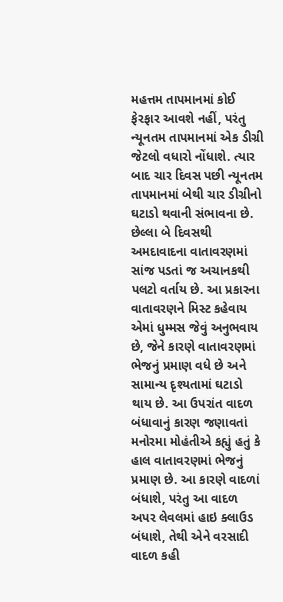મહત્તમ તાપમાનમાં કોઈ ફેરફાર આવશે નહીં, પરંતુ ન્યૂનતમ તાપમાનમાં એક ડીગ્રી જેટલો વધારો નોંધાશે. ત્યાર બાદ ચાર દિવસ પછી ન્યૂનતમ તાપમાનમાં બેથી ચાર ડીગ્રીનો ઘટાડો થવાની સંભાવના છે.
છેલ્લા બે દિવસથી અમદાવાદના વાતાવરણમાં સાંજ પડતાં જ અચાનકથી પલટો વર્તાય છે. આ પ્રકારના વાતાવરણને મિસ્ટ કહેવાય એમાં ધુમ્મસ જેવું અનુભવાય છે, જેને કારણે વાતાવરણમાં ભેજનું પ્રમાણ વધે છે અને સામાન્ય દૃશ્યતામાં ઘટાડો થાય છે. આ ઉપરાંત વાદળ બંધાવાનું કારણ જણાવતાં મનોરમા મોહંતીએ કહ્યું હતું કે હાલ વાતાવરણમાં ભેજનું પ્રમાણ છે. આ કારણે વાદળાં બંધાશે, પરંતુ આ વાદળ અપર લેવલમાં હાઇ ક્લાઉડ બંધાશે, તેથી એને વરસાદી વાદળ કહી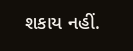શકાય નહીં.